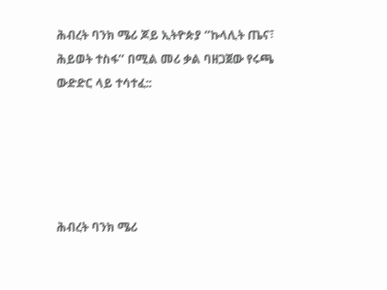ሕብረት ባንክ ሜሪ ጆይ ኢትዮጵያ ‘’ኩላሊት ጤና፣ ሕይወት ተስፋ’’ በሚል መሪ ቃል ባዘጋጀው የሩጫ ውድድር ላይ ተሳተፈ::





ሕብረት ባንክ ሜሪ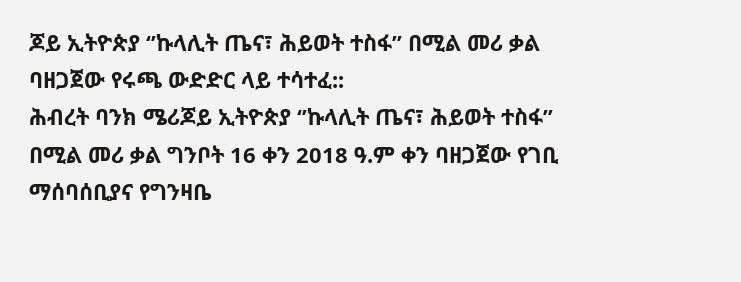ጆይ ኢትዮጵያ ‘’ኩላሊት ጤና፣ ሕይወት ተስፋ’’ በሚል መሪ ቃል ባዘጋጀው የሩጫ ውድድር ላይ ተሳተፈ::
ሕብረት ባንክ ሜሪጆይ ኢትዮጵያ ‘’ኩላሊት ጤና፣ ሕይወት ተስፋ’’ በሚል መሪ ቃል ግንቦት 16 ቀን 2018 ዓ.ም ቀን ባዘጋጀው የገቢ ማሰባሰቢያና የግንዛቤ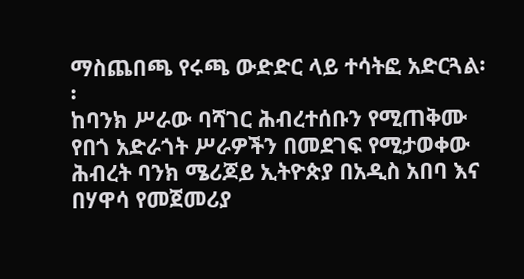ማስጨበጫ የሩጫ ውድድር ላይ ተሳትፎ አድርጓል፡፡
ከባንክ ሥራው ባሻገር ሕብረተሰቡን የሚጠቅሙ የበጎ አድራጎት ሥራዎችን በመደገፍ የሚታወቀው ሕብረት ባንክ ሜሪጆይ ኢትዮጵያ በአዲስ አበባ እና በሃዋሳ የመጀመሪያ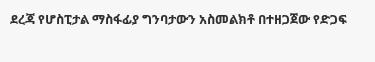ደረጃ የሆስፒታል ማስፋፊያ ግንባታውን አስመልክቶ በተዘጋጀው የድጋፍ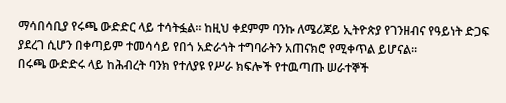ማሳበሳቢያ የሩጫ ውድድር ላይ ተሳትፏል፡፡ ከዚህ ቀደምም ባንኩ ለሜሪጆይ ኢትዮጵያ የገንዘብና የዓይነት ድጋፍ ያደረገ ሲሆን በቀጣይም ተመሳሳይ የበጎ አድራጎት ተግባራትን አጠናክሮ የሚቀጥል ይሆናል፡፡
በሩጫ ውድድሩ ላይ ከሕብረት ባንክ የተለያዩ የሥራ ክፍሎች የተዉጣጡ ሠራተኞች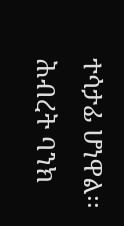ተሳታፊ ሆነዋል፡፡
ሕብረት ባንክ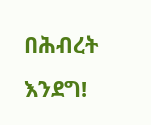በሕብረት እንደግ!